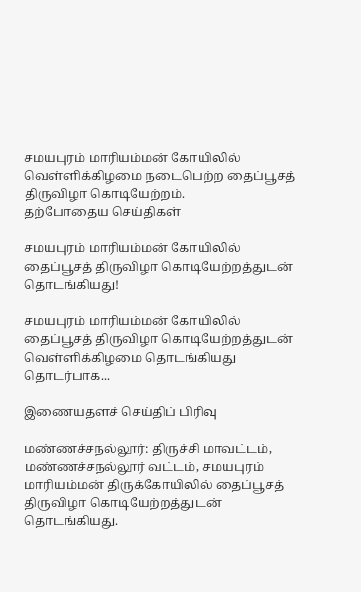சமயபுரம் மாரியம்மன் கோயிலில் வெள்ளிக்கிழமை நடைபெற்ற தைப்பூசத் திருவிழா கொடியேற்றம்.
தற்போதைய செய்திகள்

சமயபுரம் மாரியம்மன் கோயிலில் தைப்பூசத் திருவிழா கொடியேற்றத்துடன் தொடங்கியது!

சமயபுரம் மாரியம்மன் கோயிலில் தைப்பூசத் திருவிழா கொடியேற்றத்துடன் வெள்ளிக்கிழமை தொடங்கியது தொடர்பாக...

இணையதளச் செய்திப் பிரிவு

மண்ணச்சநல்லூர்: திருச்சி மாவட்டம், மண்ணச்சநல்லூர் வட்டம், சமயபுரம் மாரியம்மன் திருக்கோயிலில் தைப்பூசத் திருவிழா கொடியேற்றத்துடன் தொடங்கியது.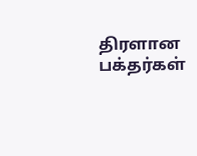திரளான பக்தர்கள்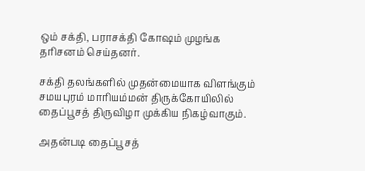ஒம் சக்தி, பராசக்தி கோஷம் முழங்க தரிசனம் செய்தனர்.

சக்தி தலங்களில் முதன்மையாக விளங்கும் சமயபுரம் மாரியம்மன் திருக்கோயிலில் தைப்பூசத் திருவிழா முக்கிய நிகழ்வாகும்.

அதன்படி தைப்பூசத்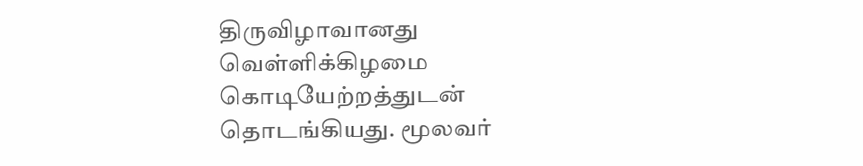திருவிழாவானது வெள்ளிக்கிழமை கொடியேற்றத்துடன் தொடங்கியது. மூலவர்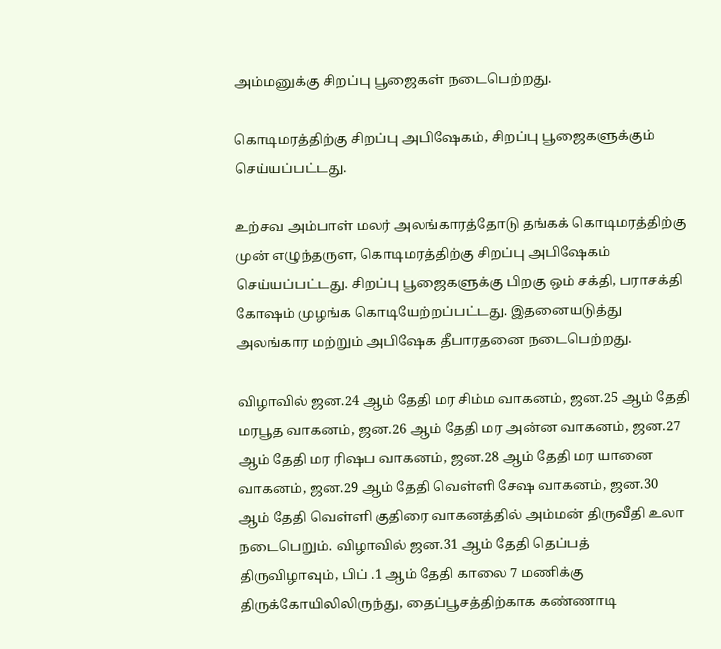அம்மனுக்கு சிறப்பு பூஜைகள் நடைபெற்றது.

கொடிமரத்திற்கு சிறப்பு அபிஷேகம், சிறப்பு பூஜைகளுக்கும் செய்யப்பட்டது.

உற்சவ அம்பாள் மலர் அலங்காரத்தோடு தங்கக் கொடிமரத்திற்கு முன் எழுந்தருள, கொடிமரத்திற்கு சிறப்பு அபிஷேகம் செய்யப்பட்டது. சிறப்பு பூஜைகளுக்கு பிறகு ஒம் சக்தி, பராசக்தி கோஷம் முழங்க கொடியேற்றப்பட்டது. இதனையடுத்து அலங்கார மற்றும் அபிஷேக தீபாரதனை நடைபெற்றது.

விழாவில் ஜன.24 ஆம் தேதி மர சிம்ம வாகனம், ஜன.25 ஆம் தேதி மரபூத வாகனம், ஜன.26 ஆம் தேதி மர அன்ன வாகனம், ஜன.27 ஆம் தேதி மர ரிஷப வாகனம், ஜன.28 ஆம் தேதி மர யானை வாகனம், ஜன.29 ஆம் தேதி வெள்ளி சேஷ வாகனம், ஜன.30 ஆம் தேதி வெள்ளி குதிரை வாகனத்தில் அம்மன் திருவீதி உலா நடைபெறும். விழாவில் ஜன.31 ஆம் தேதி தெப்பத் திருவிழாவும், பிப் .1 ஆம் தேதி காலை 7 மணிக்கு திருக்கோயிலிலிருந்து, தைப்பூசத்திற்காக கண்ணாடி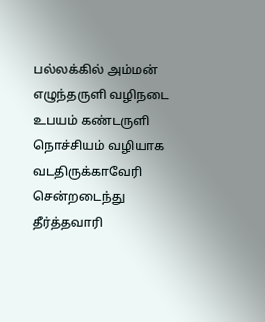பல்லக்கில் அம்மன் எழுந்தருளி வழிநடை உபயம் கண்டருளி நொச்சியம் வழியாக வடதிருக்காவேரி சென்றடைந்து தீர்த்தவாரி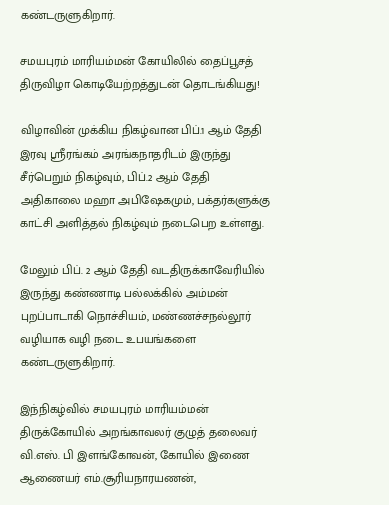கண்டருளுகிறார்.

சமயபுரம் மாரியம்மன் கோயிலில் தைப்பூசத் திருவிழா கொடியேற்றத்துடன் தொடங்கியது!

விழாவின் முக்கிய நிகழ்வான பிப்.1 ஆம் தேதி இரவு ஸ்ரீரங்கம் அரங்கநாதரிடம் இருந்து சீர்பெறும் நிகழ்வும், பிப்.2 ஆம் தேதி அதிகாலை மஹா அபிஷேகமும், பக்தர்களுக்கு காட்சி அளித்தல் நிகழ்வும் நடைபெற உள்ளது.

மேலும் பிப். 2 ஆம் தேதி வடதிருக்காவேரியில் இருந்து கண்ணாடி பல்லக்கில் அம்மன் புறப்பாடாகி நொச்சியம், மண்ணச்சநல்லூர் வழியாக வழி நடை உபயங்களை கண்டருளுகிறார்.

இந்நிகழ்வில் சமயபுரம் மாரியம்மன் திருக்கோயில் அறங்காவலர் குழுத் தலைவர் வி.எஸ். பி இளங்கோவன், கோயில் இணை ஆணையர் எம்.சூரியநாரயணன்,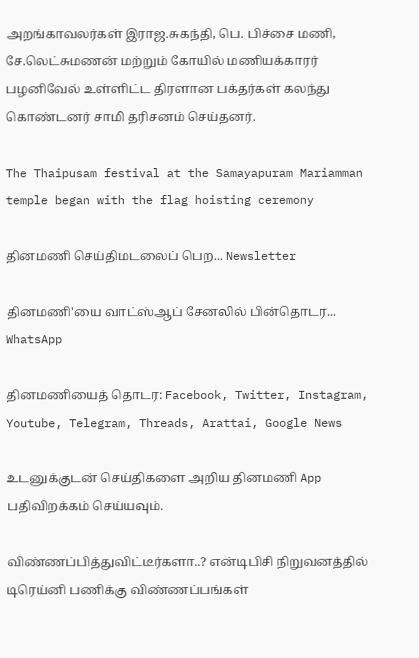அறங்காவலர்கள் இராஜ.சுகந்தி, பெ. பிச்சை மணி, சே.லெட்சுமணன் மற்றும் கோயில் மணியக்காரர் பழனிவேல் உள்ளிட்ட திரளான பக்தர்கள் கலந்து கொண்டனர் சாமி தரிசனம் செய்தனர்.

The Thaipusam festival at the Samayapuram Mariamman temple began with the flag hoisting ceremony

தினமணி செய்திமடலைப் பெற... Newsletter

தினமணி'யை வாட்ஸ்ஆப் சேனலில் பின்தொடர... WhatsApp

தினமணியைத் தொடர: Facebook, Twitter, Instagram, Youtube, Telegram, Threads, Arattai, Google News

உடனுக்குடன் செய்திகளை அறிய தினமணி App பதிவிறக்கம் செய்யவும்.

விண்ணப்பித்துவிட்டீர்களா..? என்டிபிசி நிறுவனத்தில் டிரெய்னி பணிக்கு விண்ணப்பங்கள்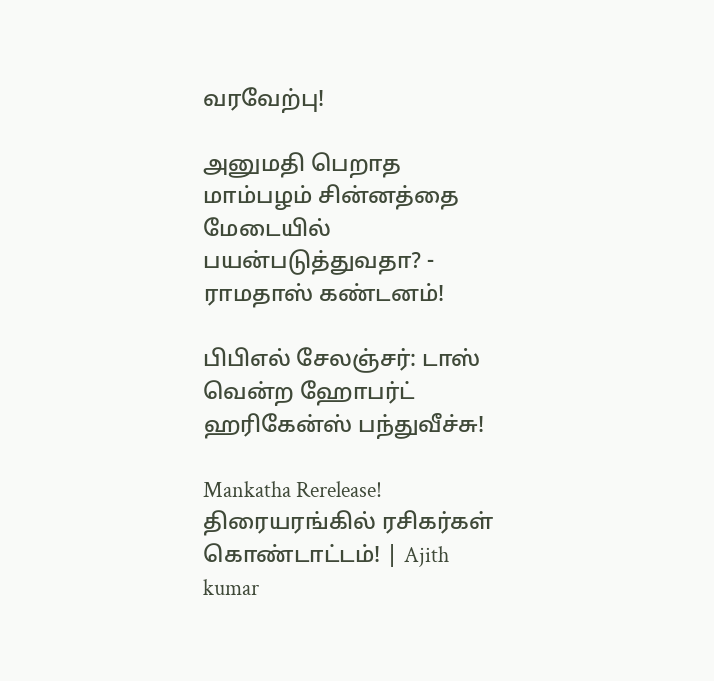வரவேற்பு!

அனுமதி பெறாத மாம்பழம் சின்னத்தை மேடையில் பயன்படுத்துவதா? - ராமதாஸ் கண்டனம்!

பிபிஎல் சேலஞ்சர்: டாஸ் வென்ற ஹோபர்ட் ஹரிகேன்ஸ் பந்துவீச்சு!

Mankatha Rerelease! திரையரங்கில் ரசிகர்கள் கொண்டாட்டம்! | Ajith kumar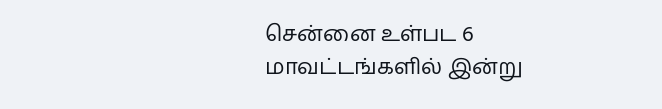சென்னை உள்பட 6 மாவட்டங்களில் இன்று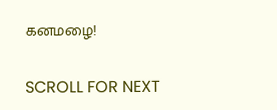கனமழை!

SCROLL FOR NEXT